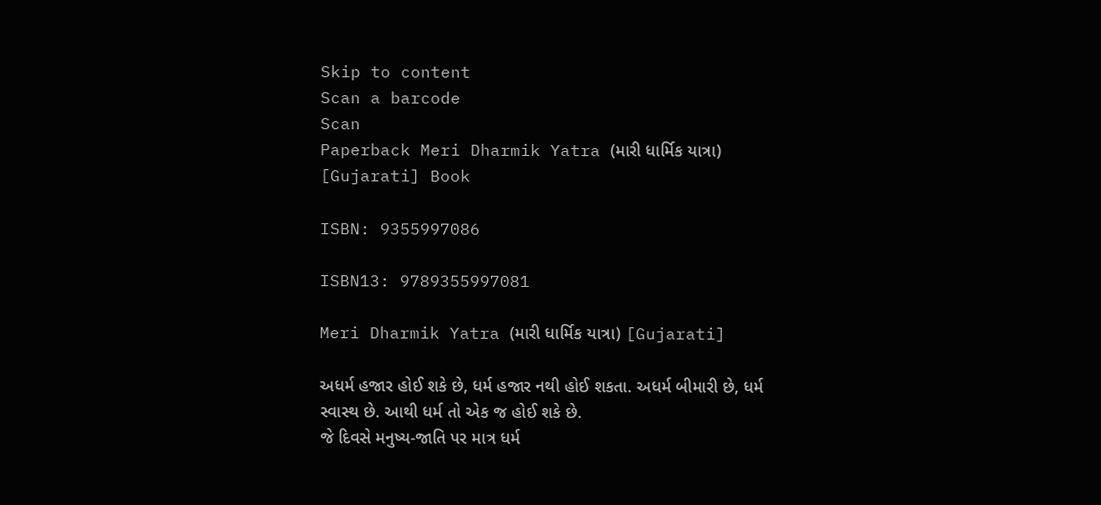Skip to content
Scan a barcode
Scan
Paperback Meri Dharmik Yatra (મારી ધાર્મિક યાત્રા) [Gujarati] Book

ISBN: 9355997086

ISBN13: 9789355997081

Meri Dharmik Yatra (મારી ધાર્મિક યાત્રા) [Gujarati]

અધર્મ હજાર હોઈ શકે છે, ધર્મ હજાર નથી હોઈ શકતા. અધર્મ બીમારી છે, ધર્મ સ્વાસ્થ છે. આથી ધર્મ તો એક જ હોઈ શકે છે.
જે દિવસે મનુષ્ય-જાતિ પર માત્ર ધર્મ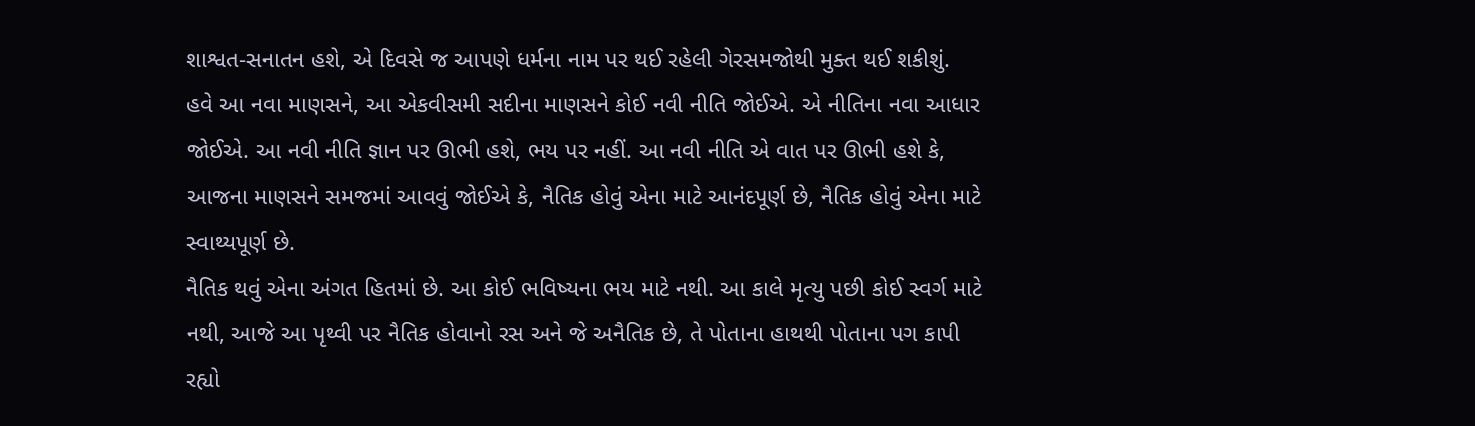શાશ્વત-સનાતન હશે, એ દિવસે જ આપણે ધર્મના નામ પર થઈ રહેલી ગેરસમજોથી મુક્ત થઈ શકીશું.
હવે આ નવા માણસને, આ એકવીસમી સદીના માણસને કોઈ નવી નીતિ જોઈએ. એ નીતિના નવા આધાર જોઈએ. આ નવી નીતિ જ્ઞાન પર ઊભી હશે, ભય પર નહીં. આ નવી નીતિ એ વાત પર ઊભી હશે કે, આજના માણસને સમજમાં આવવું જોઈએ કે, નૈતિક હોવું એના માટે આનંદપૂર્ણ છે, નૈતિક હોવું એના માટે સ્વાથ્યપૂર્ણ છે.
નૈતિક થવું એના અંગત હિતમાં છે. આ કોઈ ભવિષ્યના ભય માટે નથી. આ કાલે મૃત્યુ પછી કોઈ સ્વર્ગ માટે નથી, આજે આ પૃથ્વી પર નૈતિક હોવાનો રસ અને જે અનૈતિક છે, તે પોતાના હાથથી પોતાના પગ કાપી રહ્યો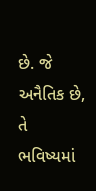છે. જે અનૈતિક છે, તે ભવિષ્યમાં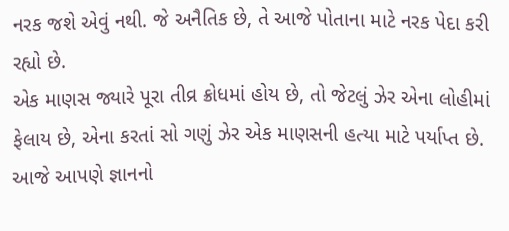નરક જશે એવું નથી. જે અનૈતિક છે, તે આજે પોતાના માટે નરક પેદા કરી રહ્યો છે.
એક માણસ જ્યારે પૂરા તીવ્ર ક્રોધમાં હોય છે, તો જેટલું ઝેર એના લોહીમાં ફેલાય છે, એના કરતાં સો ગણું ઝેર એક માણસની હત્યા માટે પર્યાપ્ત છે. આજે આપણે જ્ઞાનનો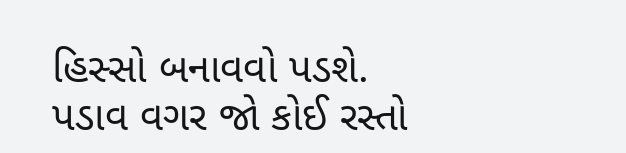હિસ્સો બનાવવો પડશે.
પડાવ વગર જો કોઈ રસ્તો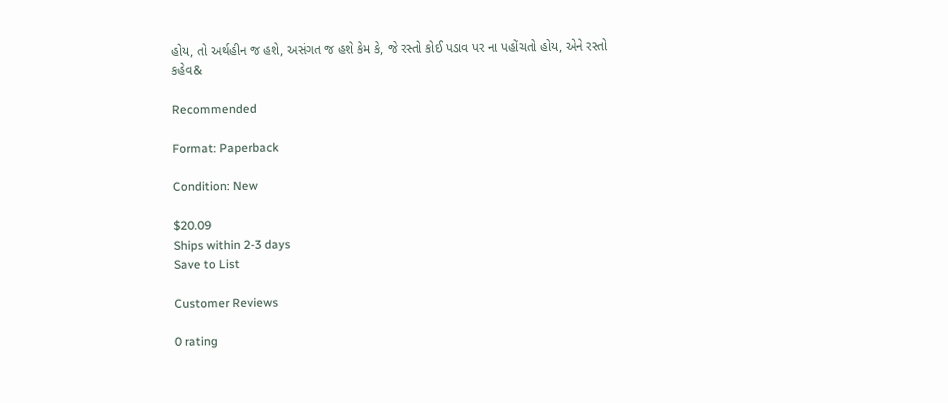હોય, તો અર્થહીન જ હશે, અસંગત જ હશે કેમ કે, જે રસ્તો કોઈ પડાવ પર ના પહોંચતો હોય, એને રસ્તો કહેવ&

Recommended

Format: Paperback

Condition: New

$20.09
Ships within 2-3 days
Save to List

Customer Reviews

0 rating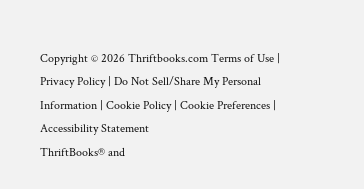Copyright © 2026 Thriftbooks.com Terms of Use | Privacy Policy | Do Not Sell/Share My Personal Information | Cookie Policy | Cookie Preferences | Accessibility Statement
ThriftBooks® and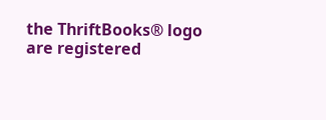the ThriftBooks® logo are registered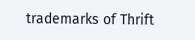trademarks of Thrift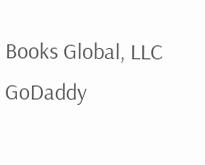Books Global, LLC
GoDaddy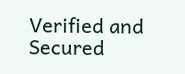Verified and Secured